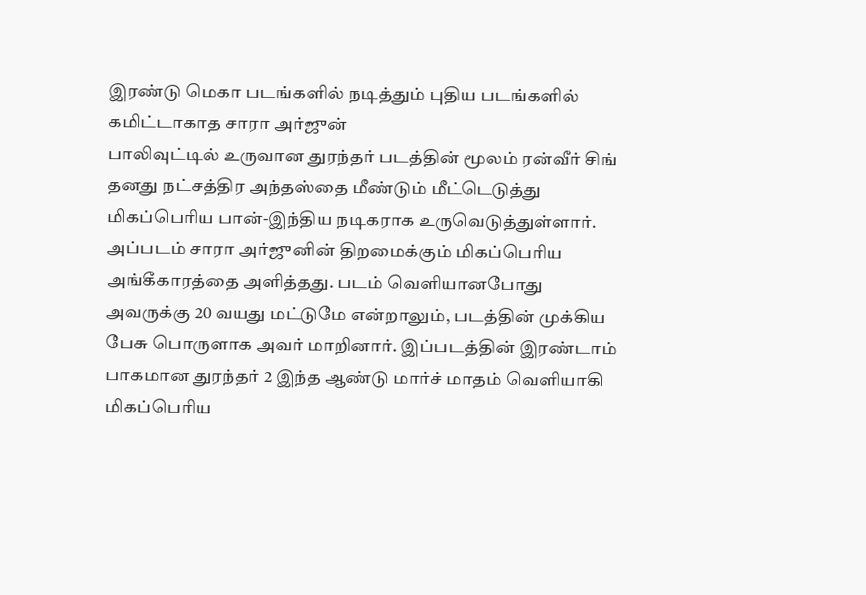இரண்டு மெகா படங்களில் நடித்தும் புதிய படங்களில் கமிட்டாகாத சாரா அர்ஜுன்
பாலிவுட்டில் உருவான துரந்தர் படத்தின் மூலம் ரன்வீர் சிங் தனது நட்சத்திர அந்தஸ்தை மீண்டும் மீட்டெடுத்து மிகப்பெரிய பான்-இந்திய நடிகராக உருவெடுத்துள்ளார். அப்படம் சாரா அர்ஜுனின் திறமைக்கும் மிகப்பெரிய அங்கீகாரத்தை அளித்தது. படம் வெளியானபோது அவருக்கு 20 வயது மட்டுமே என்றாலும், படத்தின் முக்கிய பேசு பொருளாக அவர் மாறினார். இப்படத்தின் இரண்டாம் பாகமான துரந்தர் 2 இந்த ஆண்டு மார்ச் மாதம் வெளியாகி மிகப்பெரிய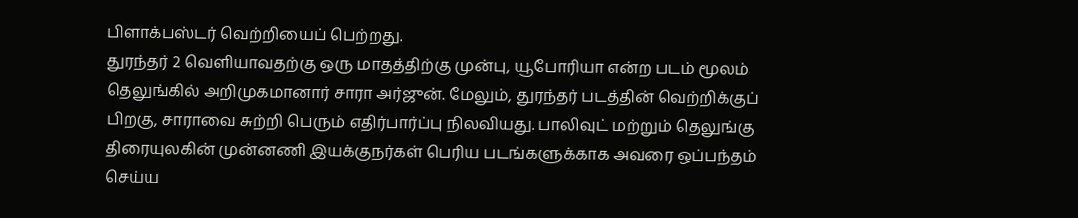பிளாக்பஸ்டர் வெற்றியைப் பெற்றது.
துரந்தர் 2 வெளியாவதற்கு ஒரு மாதத்திற்கு முன்பு, யூபோரியா என்ற படம் மூலம் தெலுங்கில் அறிமுகமானார் சாரா அர்ஜுன். மேலும், துரந்தர் படத்தின் வெற்றிக்குப் பிறகு, சாராவை சுற்றி பெரும் எதிர்பார்ப்பு நிலவியது. பாலிவுட் மற்றும் தெலுங்கு திரையுலகின் முன்னணி இயக்குநர்கள் பெரிய படங்களுக்காக அவரை ஒப்பந்தம் செய்ய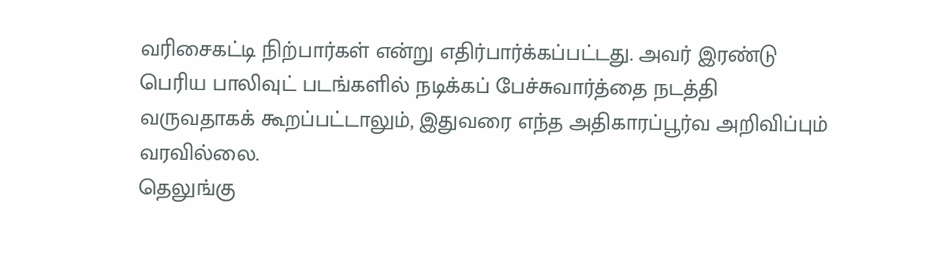வரிசைகட்டி நிற்பார்கள் என்று எதிர்பார்க்கப்பட்டது. அவர் இரண்டு பெரிய பாலிவுட் படங்களில் நடிக்கப் பேச்சுவார்த்தை நடத்தி வருவதாகக் கூறப்பட்டாலும், இதுவரை எந்த அதிகாரப்பூர்வ அறிவிப்பும் வரவில்லை.
தெலுங்கு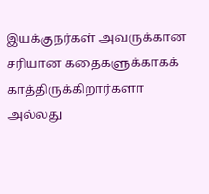இயக்குநர்கள் அவருக்கான சரியான கதைகளுக்காகக் காத்திருக்கிறார்களா அல்லது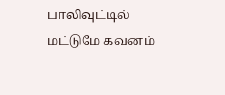பாலிவுட்டில் மட்டுமே கவனம்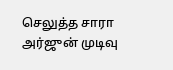செலுத்த சாரா அர்ஜுன் முடிவு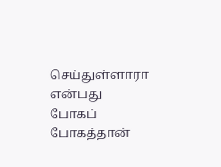செய்துள்ளாரா என்பது போகப் போகத்தான்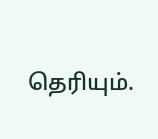தெரியும்.